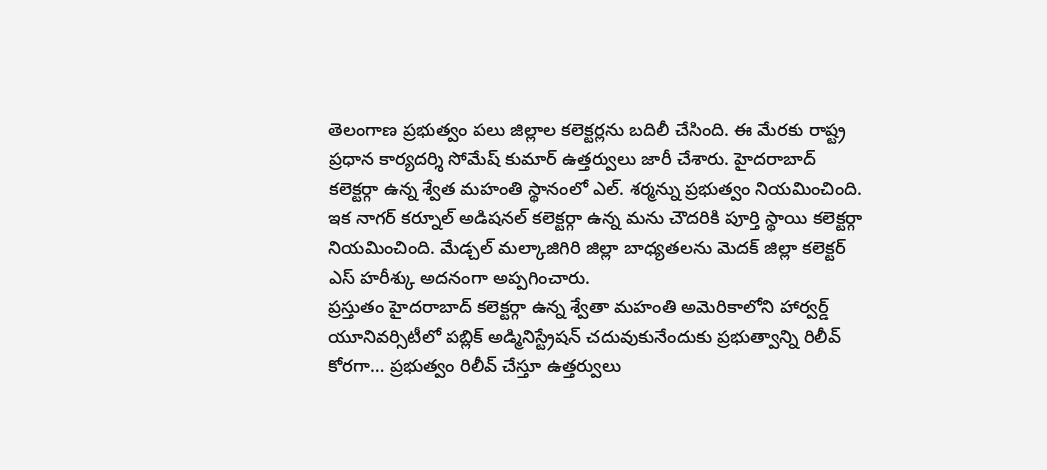తెలంగాణ ప్రభుత్వం పలు జిల్లాల కలెక్టర్లను బదిలీ చేసింది. ఈ మేరకు రాష్ట్ర ప్రధాన కార్యదర్శి సోమేష్ కుమార్ ఉత్తర్వులు జారీ చేశారు. హైదరాబాద్ కలెక్టర్గా ఉన్న శ్వేత మహంతి స్థానంలో ఎల్. శర్మన్ను ప్రభుత్వం నియమించింది. ఇక నాగర్ కర్నూల్ అడిషనల్ కలెక్టర్గా ఉన్న మను చౌదరికి పూర్తి స్థాయి కలెక్టర్గా నియమించింది. మేడ్చల్ మల్కాజిగిరి జిల్లా బాధ్యతలను మెదక్ జిల్లా కలెక్టర్ ఎస్ హరీశ్కు అదనంగా అప్పగించారు.
ప్రస్తుతం హైదరాబాద్ కలెక్టర్గా ఉన్న శ్వేతా మహంతి అమెరికాలోని హార్వర్డ్ యూనివర్సిటీలో పబ్లిక్ అడ్మినిస్ట్రేషన్ చదువుకునేందుకు ప్రభుత్వాన్ని రిలీవ్ కోరగా… ప్రభుత్వం రిలీవ్ చేస్తూ ఉత్తర్వులు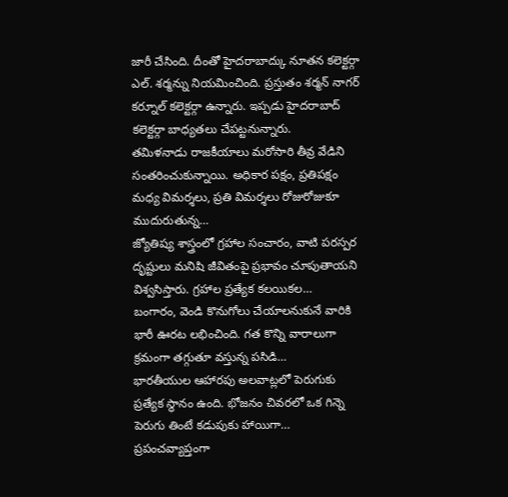జారీ చేసింది. దీంతో హైదరాబాద్కు నూతన కలెక్టర్గా ఎల్. శర్మన్ను నియమించింది. ప్రస్తుతం శర్మన్ నాగర్ కర్నూల్ కలెక్టర్గా ఉన్నారు. ఇప్పడు హైదరాబాద్ కలెక్టర్గా బాధ్యతలు చేపట్టనున్నారు.
తమిళనాడు రాజకీయాలు మరోసారి తీవ్ర వేడిని సంతరించుకున్నాయి. అధికార పక్షం, ప్రతిపక్షం మధ్య విమర్శలు, ప్రతి విమర్శలు రోజురోజుకూ ముదురుతున్న…
జ్యోతిష్య శాస్త్రంలో గ్రహాల సంచారం, వాటి పరస్పర దృష్టులు మనిషి జీవితంపై ప్రభావం చూపుతాయని విశ్వసిస్తారు. గ్రహాల ప్రత్యేక కలయికల…
బంగారం, వెండి కొనుగోలు చేయాలనుకునే వారికి భారీ ఊరట లభించింది. గత కొన్ని వారాలుగా క్రమంగా తగ్గుతూ వస్తున్న పసిడి…
భారతీయుల ఆహారపు అలవాట్లలో పెరుగుకు ప్రత్యేక స్థానం ఉంది. భోజనం చివరలో ఒక గిన్నె పెరుగు తింటే కడుపుకు హాయిగా…
ప్రపంచవ్యాప్తంగా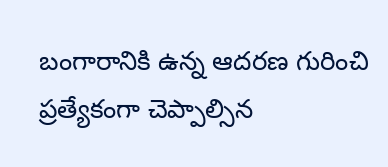బంగారానికి ఉన్న ఆదరణ గురించి ప్రత్యేకంగా చెప్పాల్సిన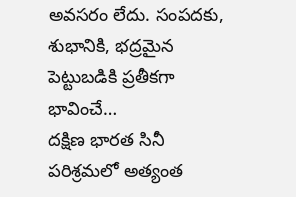అవసరం లేదు. సంపదకు, శుభానికి, భద్రమైన పెట్టుబడికి ప్రతీకగా భావించే…
దక్షిణ భారత సినీ పరిశ్రమలో అత్యంత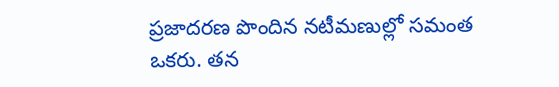ప్రజాదరణ పొందిన నటీమణుల్లో సమంత ఒకరు. తన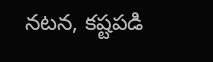నటన, కష్టపడి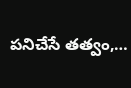పనిచేసే తత్వం,…